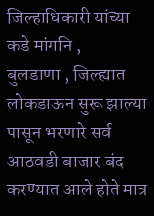जिल्हाधिकारी यांच्या कडे मांगनि ,
बुलडाणा , जिल्ह्यात लोकडाऊन सुरू झाल्या पासून भरणारे सर्व आठवडी बाजार बंद करण्यात आले होते मात्र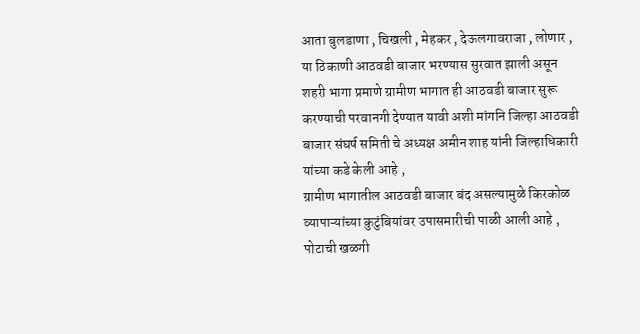आता बुलडाणा , चिखली , मेहकर , देऊलगावराजा , लोणार , या ठिकाणी आठवडी बाजार भरण्यास सुरवात झाली असून शहरी भागा प्रमाणे ग्रामीण भागात ही आठवडी बाजार सुरू करण्याची परवानगी देण्यात यावी अशी मांगनि जिल्हा आठवडी बाजार संघर्ष समिती चे अध्यक्ष अमीन शाह यांनी जिल्हाधिकारी यांच्या कडे केली आहे ,
ग्रामीण भागातील आठवडी बाजार बंद असल्यामुळे किरकोळ व्यापाऱ्यांच्या कुटुंबियांवर उपासमारीची पाळी आली आहे , पोटाची खळगी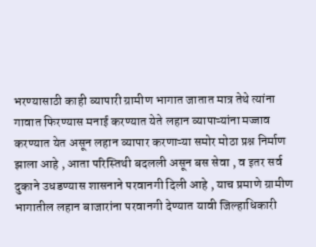भरण्यासाठी काही व्यापारी ग्रामीण भागात जातात मात्र तेथे त्यांना गावात फिरण्यास मनाई करण्यात येते लहान व्यापाऱ्यांना मज्जाव करण्यात येत असून लहान व्यापार करणाऱ्या समोर मोठा प्रश्न निर्माण झाला आहे , आता परिस्तिथी बदलली असून बस सेवा , व इतर सर्व दुकाने उधडण्यास शासनाने परवानगी दिली आहे , याच प्रमाणे ग्रामीण भागातील लहान बाजारांना परवानगी देण्यात यावी जिल्हाधिकारी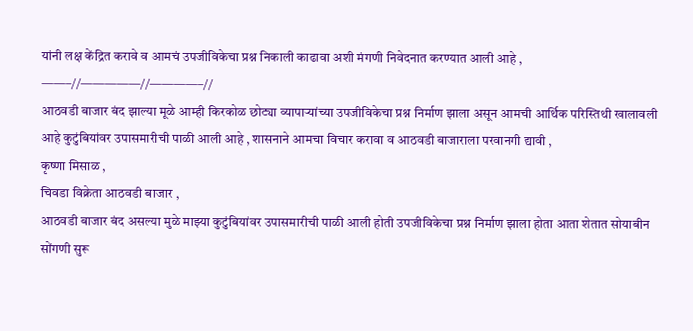यांनी लक्ष केंद्रित करावे व आमचं उपजीविकेचा प्रश्न निकाली काढावा अशी मंगणी निवेदनात करण्यात आली आहे ,
——–//—————//————–//
आठवडी बाजार बंद झाल्या मूळे आम्ही किरकोळ छोट्या व्यापाऱ्यांच्या उपजीविकेचा प्रश्न निर्माण झाला असून आमची आर्थिक परिस्तिथी खालावली आहे कुटुंबियांवर उपासमारीची पाळी आली आहे , शासनाने आमचा विचार करावा व आठवडी बाजाराला परवानगी द्यावी ,
कृष्णा मिसाळ ,
चिवडा विक्रेता आठवडी बाजार ,
आठवडी बाजार बंद असल्या मुळे माझ्या कुटुंबियांवर उपासमारीची पाळी आली होती उपजीविकेचा प्रश्न निर्माण झाला होता आता शेतात सोयाबीन सोंगणी सुरू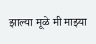झाल्या मूळे मी माझ्या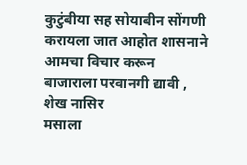कुटुंबीया सह सोयाबीन सोंगणी करायला जात आहोत शासनाने आमचा विचार करून बाजाराला परवानगी द्यावी ,
शेख नासिर
मसाला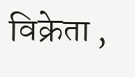विक्रेता ,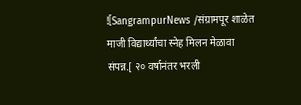![SangrampurNews /संग्रामपूर शाळेत माजी विद्यार्थ्यांचा स्नेह मिलन मेळावा संपन्न.[ २० वर्षानंतर भरली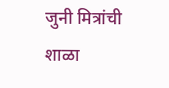जुनी मित्रांची शाळा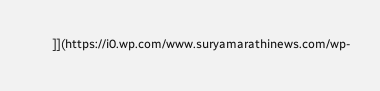]](https://i0.wp.com/www.suryamarathinews.com/wp-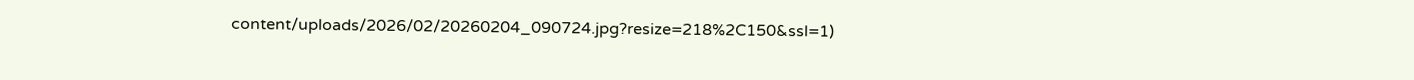content/uploads/2026/02/20260204_090724.jpg?resize=218%2C150&ssl=1)